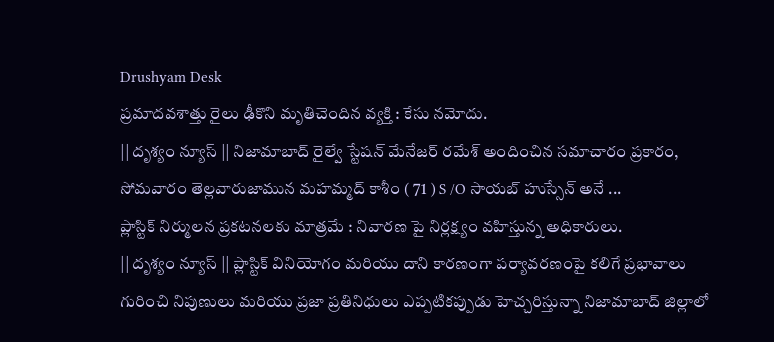Drushyam Desk
ప్రమాదవశాత్తు రైలు ఢీకొని మృతిచెందిన వ్యక్తి : కేసు నమోదు.
|| దృశ్యం న్యూస్ || నిజామాబాద్ రైల్వే స్టేషన్ మేనేజర్ రమేశ్ అందించిన సమాచారం ప్రకారం, సోమవారం తెల్లవారుజామున మహమ్మద్ కాశీం ( 71 ) S /O సాయబ్ హుస్సేన్ అనే ...
ప్లాస్టిక్ నిర్ములన ప్రకటనలకు మాత్రమే : నివారణ పై నిర్లక్ష్యం వహిస్తున్న అధికారులు.
|| దృశ్యం న్యూస్ || ప్లాస్టిక్ వినియోగం మరియు దాని కారణంగా పర్యావరణంపై కలిగే ప్రభావాలు గురించి నిపుణులు మరియు ప్రజా ప్రతినిధులు ఎప్పటికప్పుడు హెచ్చరిస్తున్నా నిజామాబాద్ జిల్లాలో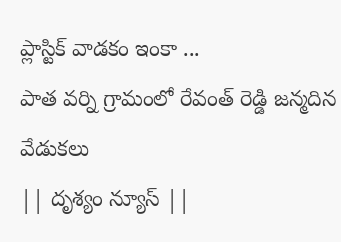ప్లాస్టిక్ వాడకం ఇంకా ...
పాత వర్ని గ్రామంలో రేవంత్ రెడ్డి జన్మదిన వేడుకలు
|| దృశ్యం న్యూస్ ||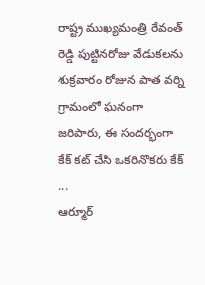రాష్ట్ర ముఖ్యమంత్రి రేవంత్ రెడ్డి పుట్టినరోజు వేడుకలను శుక్రవారం రోజున పాత వర్ని గ్రామంలో ఘనంగా జరిపారు, ఈ సందర్భంగా కేక్ కట్ చేసి ఒకరినొకరు కేక్ ...
ఆర్మూర్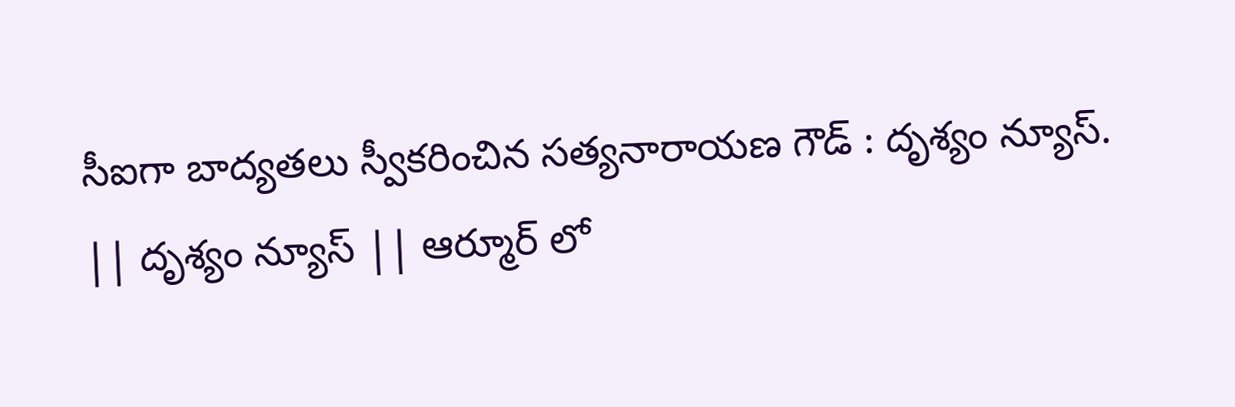సీఐగా బాద్యతలు స్వీకరించిన సత్యనారాయణ గౌడ్ : దృశ్యం న్యూస్.
|| దృశ్యం న్యూస్ || ఆర్మూర్ లో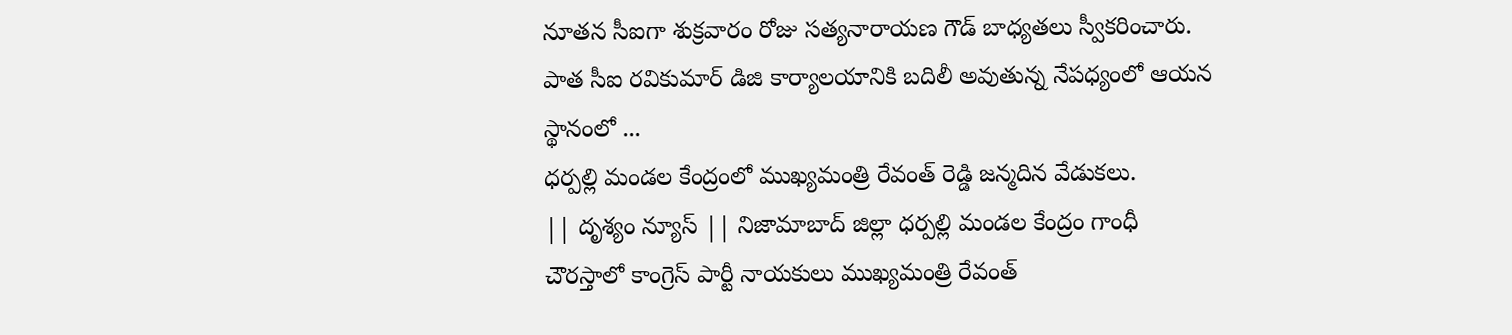నూతన సీఐగా శుక్రవారం రోజు సత్యనారాయణ గౌడ్ బాధ్యతలు స్వీకరించారు. పాత సీఐ రవికుమార్ డిజి కార్యాలయానికి బదిలీ అవుతున్న నేపధ్యంలో ఆయన స్థానంలో ...
ధర్పల్లి మండల కేంద్రంలో ముఖ్యమంత్రి రేవంత్ రెడ్డి జన్మదిన వేడుకలు.
|| దృశ్యం న్యూస్ || నిజామాబాద్ జిల్లా ధర్పల్లి మండల కేంద్రం గాంధీ చౌరస్తాలో కాంగ్రెస్ పార్టీ నాయకులు ముఖ్యమంత్రి రేవంత్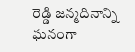రెడ్డి జన్మదినాన్ని ఘనంగా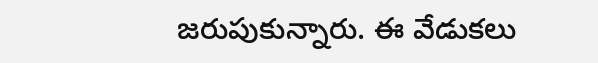జరుపుకున్నారు. ఈ వేడుకలు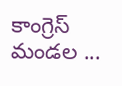కాంగ్రెస్ మండల ...